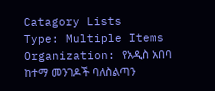Catagory Lists
Type: Multiple Items
Organization: የአዲስ አበባ ከተማ መንገዶች ባለስልጣን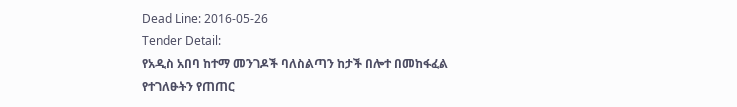Dead Line: 2016-05-26
Tender Detail:
የአዲስ አበባ ከተማ መንገዶች ባለስልጣን ከታች በሎተ በመከፋፈል የተገለፁትን የጠጠር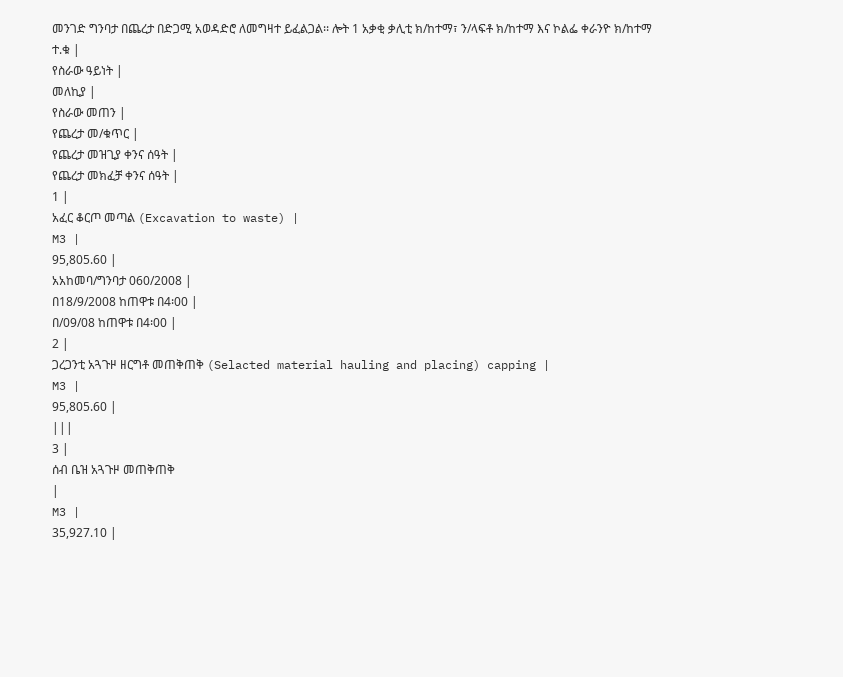መንገድ ግንባታ በጨረታ በድጋሚ አወዳድሮ ለመግዛተ ይፈልጋል፡፡ ሎት 1 አቃቂ ቃሊቲ ክ/ከተማ፣ ን/ላፍቶ ክ/ከተማ እና ኮልፌ ቀራንዮ ክ/ከተማ
ተ.ቁ |
የስራው ዓይነት |
መለኪያ |
የስራው መጠን |
የጨረታ መ/ቁጥር |
የጨረታ መዝጊያ ቀንና ሰዓት |
የጨረታ መክፈቻ ቀንና ሰዓት |
1 |
አፈር ቆርጦ መጣል (Excavation to waste) |
M3 |
95,805.60 |
አአከመባ/ግንባታ 060/2008 |
በ18/9/2008 ከጠዋቱ በ4፡00 |
በ/09/08 ከጠዋቱ በ4፡00 |
2 |
ጋረጋንቲ አጓጉዞ ዘርግቶ መጠቅጠቅ (Selacted material hauling and placing) capping |
M3 |
95,805.60 |
|||
3 |
ሰብ ቤዝ አጓጉዞ መጠቅጠቅ
|
M3 |
35,927.10 |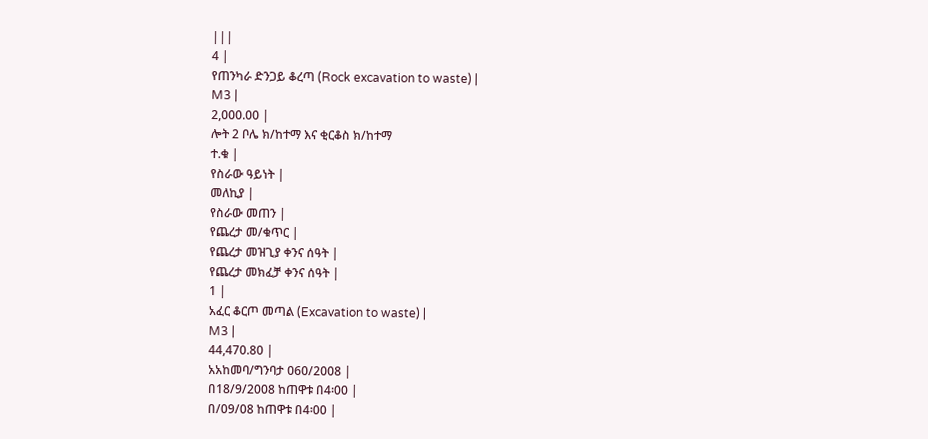|||
4 |
የጠንካራ ድንጋይ ቆረጣ (Rock excavation to waste) |
M3 |
2,000.00 |
ሎት 2 ቦሌ ክ/ከተማ እና ቂርቆስ ክ/ከተማ
ተ.ቁ |
የስራው ዓይነት |
መለኪያ |
የስራው መጠን |
የጨረታ መ/ቁጥር |
የጨረታ መዝጊያ ቀንና ሰዓት |
የጨረታ መክፈቻ ቀንና ሰዓት |
1 |
አፈር ቆርጦ መጣል (Excavation to waste) |
M3 |
44,470.80 |
አአከመባ/ግንባታ 060/2008 |
በ18/9/2008 ከጠዋቱ በ4፡00 |
በ/09/08 ከጠዋቱ በ4፡00 |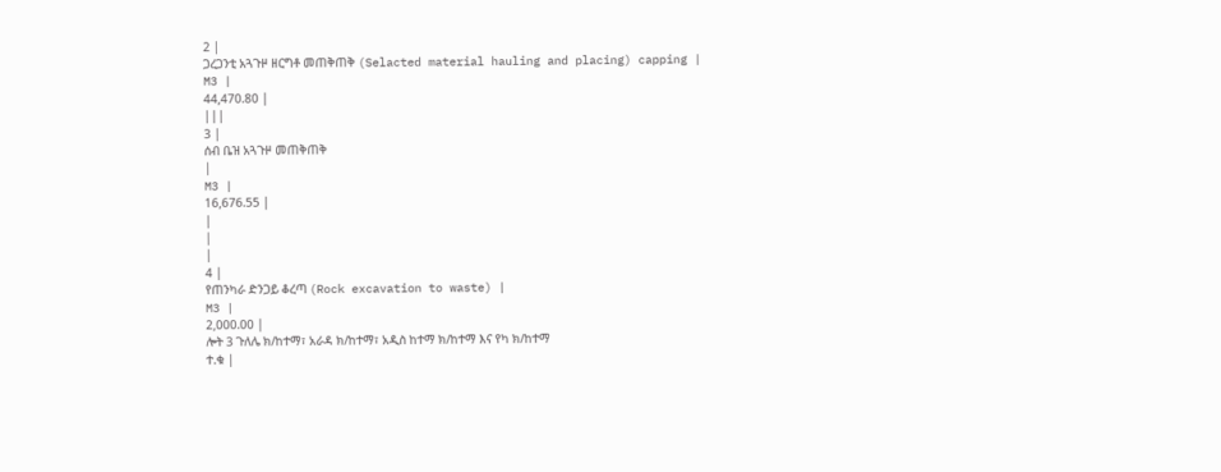2 |
ጋረጋንቲ አጓጉዞ ዘርግቶ መጠቅጠቅ (Selacted material hauling and placing) capping |
M3 |
44,470.80 |
|||
3 |
ሰብ ቤዝ አጓጉዞ መጠቅጠቅ
|
M3 |
16,676.55 |
|
|
|
4 |
የጠንካራ ድንጋይ ቆረጣ (Rock excavation to waste) |
M3 |
2,000.00 |
ሎት 3 ጉለሌ ክ/ከተማ፣ አራዳ ክ/ከተማ፣ አዲስ ከተማ ክ/ከተማ እና የካ ክ/ከተማ
ተ.ቁ |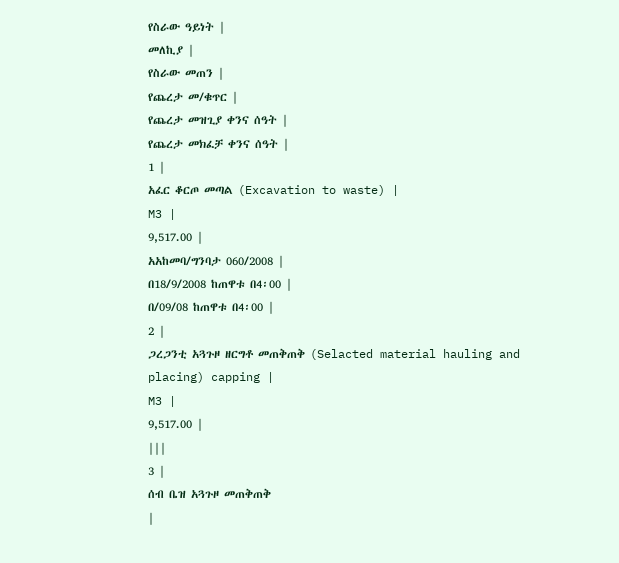የስራው ዓይነት |
መለኪያ |
የስራው መጠን |
የጨረታ መ/ቁጥር |
የጨረታ መዝጊያ ቀንና ሰዓት |
የጨረታ መክፈቻ ቀንና ሰዓት |
1 |
አፈር ቆርጦ መጣል (Excavation to waste) |
M3 |
9,517.00 |
አአከመባ/ግንባታ 060/2008 |
በ18/9/2008 ከጠዋቱ በ4፡00 |
በ/09/08 ከጠዋቱ በ4፡00 |
2 |
ጋረጋንቲ አጓጉዞ ዘርግቶ መጠቅጠቅ (Selacted material hauling and placing) capping |
M3 |
9,517.00 |
|||
3 |
ሰብ ቤዝ አጓጉዞ መጠቅጠቅ
|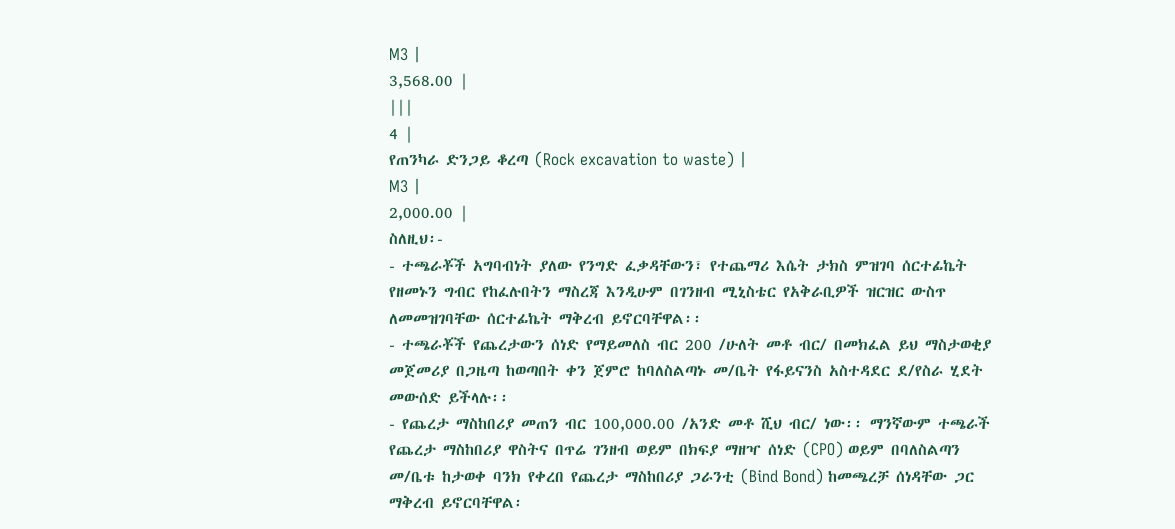M3 |
3,568.00 |
|||
4 |
የጠንካራ ድንጋይ ቆረጣ (Rock excavation to waste) |
M3 |
2,000.00 |
ስለዚህ፡-
- ተጫራቾች አግባብነት ያለው የንግድ ፈቃዳቸውን፣ የተጨማሪ እሴት ታክስ ምዝገባ ሰርተፊኬት የዘመኑን ግብር የከፈሉበትን ማስረጃ እንዲሁም በገንዘብ ሚኒስቴር የአቅራቢዎች ዝርዝር ውስጥ ለመመዝገባቸው ሰርተፊኬት ማቅረብ ይኖርባቸዋል፡፡
- ተጫራቾች የጨረታውን ሰነድ የማይመለስ ብር 200 /ሁለት መቶ ብር/ በመክፈል ይህ ማስታወቂያ መጀመሪያ በጋዜጣ ከወጣበት ቀን ጀምሮ ከባለስልጣኑ መ/ቤት የፋይናንስ አስተዳደር ደ/የስራ ሂደት መውሰድ ይችላሉ፡፡
- የጨረታ ማስከበሪያ መጠን ብር 100,000.00 /አንድ መቶ ሺህ ብር/ ነው፡፡ ማንኛውም ተጫራች የጨረታ ማስከበሪያ ዋስትና በጥሬ ገንዘብ ወይም በክፍያ ማዘዣ ሰነድ (CPO) ወይም በባለስልጣን መ/ቤቱ ከታወቀ ባንክ የቀረበ የጨረታ ማስከበሪያ ጋራንቲ (Bind Bond) ከመጫረቻ ሰነዳቸው ጋር ማቅረብ ይኖርባቸዋል፡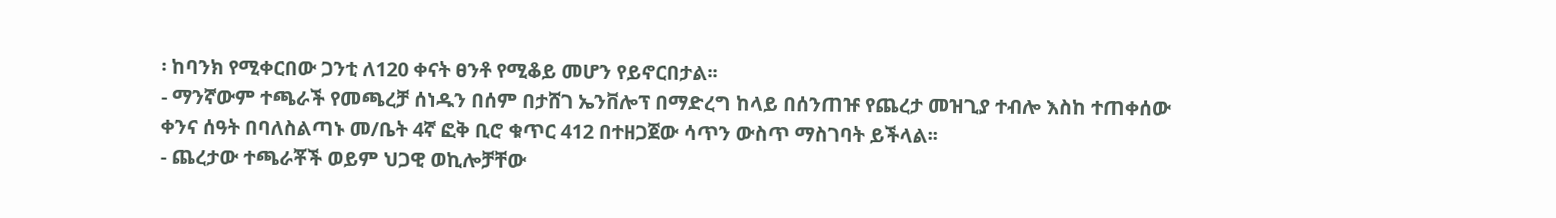፡ ከባንክ የሚቀርበው ጋንቲ ለ120 ቀናት ፀንቶ የሚቆይ መሆን የይኖርበታል፡፡
- ማንኛውም ተጫራች የመጫረቻ ሰነዱን በሰም በታሸገ ኤንቨሎፕ በማድረግ ከላይ በሰንጠዡ የጨረታ መዝጊያ ተብሎ እስከ ተጠቀሰው ቀንና ሰዓት በባለስልጣኑ መ/ቤት 4ኛ ፎቅ ቢሮ ቁጥር 412 በተዘጋጀው ሳጥን ውስጥ ማስገባት ይችላል፡፡
- ጨረታው ተጫራቾች ወይም ህጋዊ ወኪሎቻቸው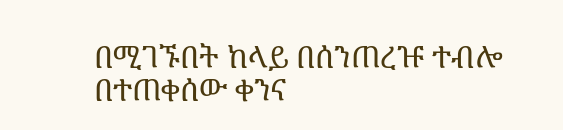በሚገኙበት ከላይ በሰንጠረዡ ተብሎ በተጠቀሰው ቀንና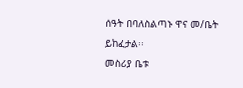ሰዓት በባለስልጣኑ ዋና መ/ቤት ይከፈታል፡፡
መስሪያ ቤቱ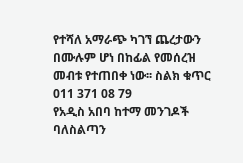የተሻለ አማራጭ ካገኘ ጨረታውን በሙሉም ሆነ በከፊል የመሰረዝ መብቱ የተጠበቀ ነው፡፡ ስልክ ቁጥር 011 371 08 79
የአዲስ አበባ ከተማ መንገዶች ባለስልጣን